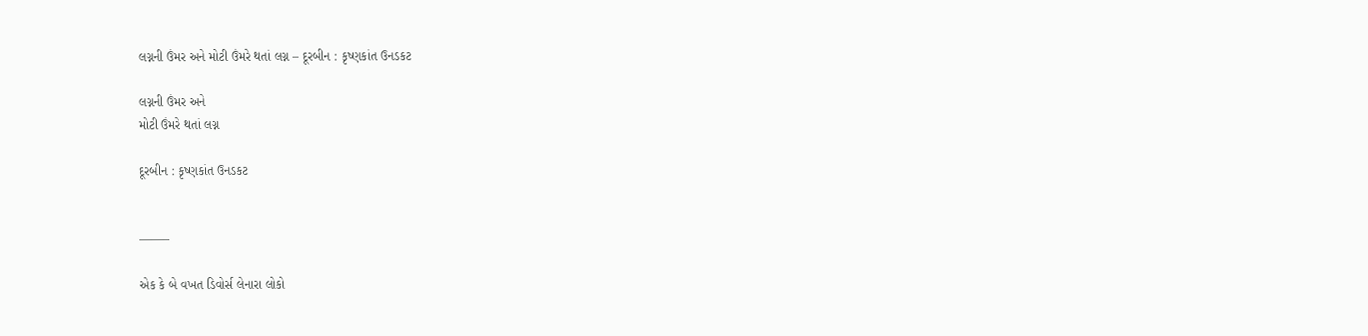લગ્નની ઉંમર અને મોટી ઉંમરે થતાં લગ્ન – દૂરબીન : કૃષ્ણકાંત ઉનડકટ

લગ્નની ઉંમર અને
મોટી ઉંમરે થતાં લગ્ન

દૂરબીન : કૃષ્ણકાંત ઉનડકટ


——–

એક કે બે વખત ડિવોર્સ લેનારા લોકો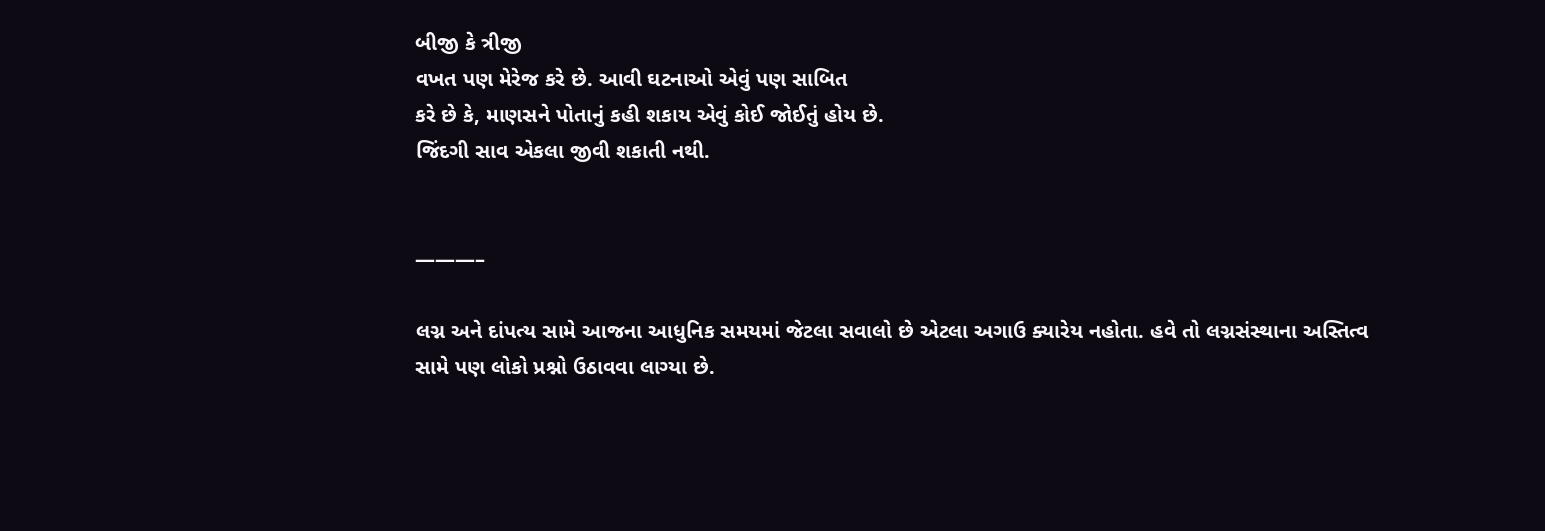બીજી કે ત્રીજી
વખત પણ મેરેજ કરે છે. આવી ઘટનાઓ એવું પણ સાબિત
કરે છે કે, માણસને પોતાનું કહી શકાય એવું કોઈ જોઈતું હોય છે.
જિંદગી સાવ એકલા જીવી શકાતી નથી.


———–

લગ્ન અને દાંપત્ય સામે આજના આધુનિક સમયમાં જેટલા સવાલો છે એટલા અગાઉ ક્યારેય નહોતા. હવે તો લગ્નસંસ્થાના અસ્તિત્વ સામે પણ લોકો પ્રશ્નો ઉઠાવવા લાગ્યા છે.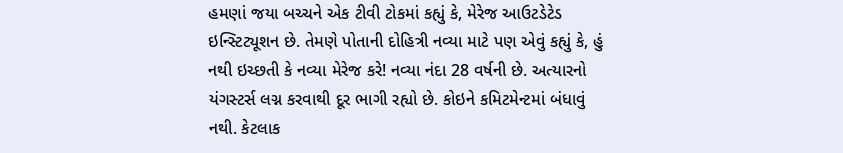હમણાં જયા બચ્ચને એક ટીવી ટોકમાં કહ્યું કે, મેરેજ આઉટડેટેડ ઇન્સ્ટિટ્યૂશન છે. તેમણે પોતાની દોહિત્રી નવ્યા માટે પણ એવું કહ્યું કે, હું નથી ઇચ્છતી કે નવ્યા મેરેજ કરે! નવ્યા નંદા 28 વર્ષની છે. અત્યારનો યંગસ્ટર્સ લગ્ન કરવાથી દૂર ભાગી રહ્યો છે. કોઇને કમિટમેન્ટમાં બંધાવું નથી. કેટલાક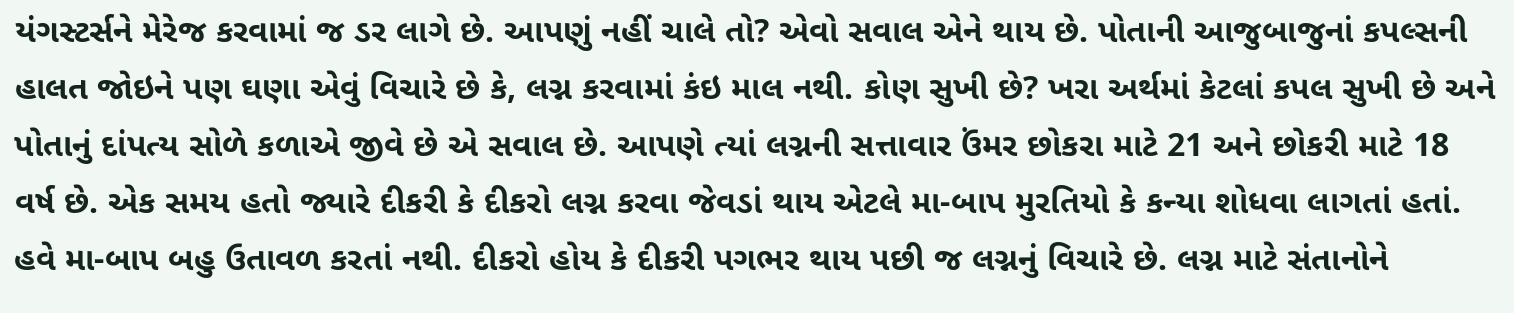યંગસ્ટર્સને મેરેજ કરવામાં જ ડર લાગે છે. આપણું નહીં ચાલે તો? એવો સવાલ એને થાય છે. પોતાની આજુબાજુનાં કપલ્સની હાલત જોઇને પણ ઘણા એવું વિચારે છે કે, લગ્ન કરવામાં કંઇ માલ નથી. કોણ સુખી છે? ખરા અર્થમાં કેટલાં કપલ સુખી છે અને પોતાનું દાંપત્ય સોળે કળાએ જીવે છે એ સવાલ છે. આપણે ત્યાં લગ્નની સત્તાવાર ઉંમર છોકરા માટે 21 અને છોકરી માટે 18 વર્ષ છે. એક સમય હતો જ્યારે દીકરી કે દીકરો લગ્ન કરવા જેવડાં થાય એટલે મા-બાપ મુરતિયો કે કન્યા શોધવા લાગતાં હતાં. હવે મા-બાપ બહુ ઉતાવળ કરતાં નથી. દીકરો હોય કે દીકરી પગભર થાય પછી જ લગ્નનું વિચારે છે. લગ્ન માટે સંતાનોને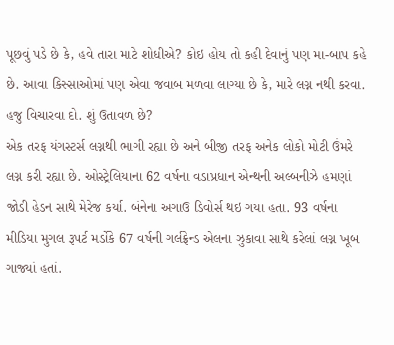પૂછવું પડે છે કે, હવે તારા માટે શોધીએ? કોઇ હોય તો કહી દેવાનું પણ મા-બાપ કહે છે. આવા કિસ્સાઓમાં પણ એવા જવાબ મળવા લાગ્યા છે કે, મારે લગ્ન નથી કરવા. હજુ વિચારવા દો. શું ઉતાવળ છે?
એક તરફ યંગસ્ટર્સ લગ્નથી ભાગી રહ્યા છે અને બીજી તરફ અનેક લોકો મોટી ઉંમરે લગ્ન કરી રહ્યા છે. ઓસ્ટ્રેલિયાના 62 વર્ષના વડાપ્રધાન એન્થની અલ્બનીઝે હમણાં જોડી હેડન સાથે મેરેજ કર્યા. બંનેના અગાઉ ડિવોર્સ થઇ ગયા હતા. 93 વર્ષના મીડિયા મુગલ રૂપર્ટ મર્ડોકે 67 વર્ષની ગર્લફ્રેન્ડ એલના ઝુકાવા સાથે કરેલાં લગ્ન ખૂબ ગાજ્યાં હતાં.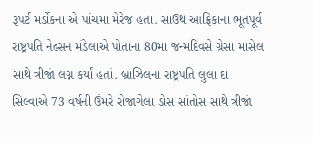રૂપર્ટ મર્ડોકના એ પાંચમા મેરેજ હતા. સાઉથ આફ્રિકાના ભૂતપૂર્વ રાષ્ટ્રપતિ નેલ્સન મંડેલાએ પોતાના 80મા જન્મદિવસે ગ્રેસા માસેલ સાથે ત્રીજાં લગ્ન કર્યાં હતાં. બ્રાઝિલના રાષ્ટ્રપતિ લુલા દા સિલ્વાએ 73 વર્ષની ઉંમરે રોજાગેલા ડોસ સાંતોસ સાથે ત્રીજાં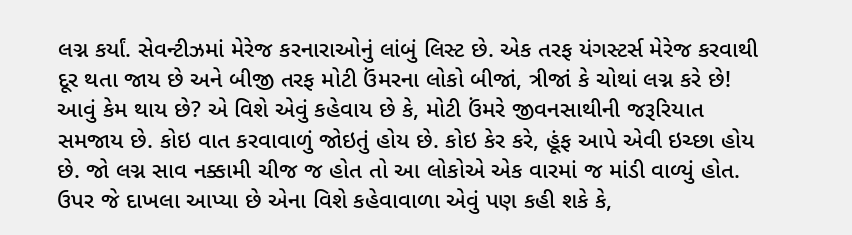લગ્ન કર્યાં. સેવન્ટીઝમાં મેરેજ કરનારાઓનું લાંબું લિસ્ટ છે. એક તરફ યંગસ્ટર્સ મેરેજ કરવાથી દૂર થતા જાય છે અને બીજી તરફ મોટી ઉંમરના લોકો બીજાં, ત્રીજાં કે ચોથાં લગ્ન કરે છે! આવું કેમ થાય છે? એ વિશે એવું કહેવાય છે કે, મોટી ઉંમરે જીવનસાથીની જરૂરિયાત સમજાય છે. કોઇ વાત કરવાવાળું જોઇતું હોય છે. કોઇ કેર કરે, હૂંફ આપે એવી ઇચ્છા હોય છે. જો લગ્ન સાવ નક્કામી ચીજ જ હોત તો આ લોકોએ એક વારમાં જ માંડી વાળ્યું હોત. ઉપર જે દાખલા આપ્યા છે એના વિશે કહેવાવાળા એવું પણ કહી શકે કે,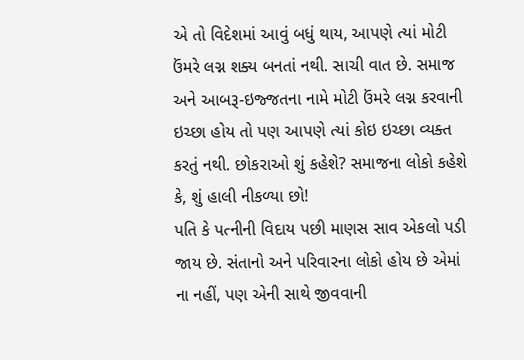એ તો વિદેશમાં આવું બધું થાય, આપણે ત્યાં મોટી ઉંમરે લગ્ન શક્ય બનતાં નથી. સાચી વાત છે. સમાજ અને આબરૂ-ઇજ્જતના નામે મોટી ઉંમરે લગ્ન કરવાની ઇચ્છા હોય તો પણ આપણે ત્યાં કોઇ ઇચ્છા વ્યક્ત કરતું નથી. છોકરાઓ શું કહેશે? સમાજના લોકો કહેશે કે, શું હાલી નીકળ્યા છો!
પતિ કે પત્નીની વિદાય પછી માણસ સાવ એકલો પડી જાય છે. સંતાનો અને પરિવારના લોકો હોય છે એમાં ના નહીં, પણ એની સાથે જીવવાની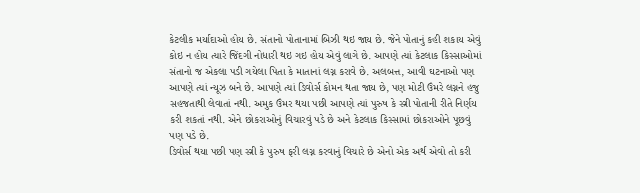કેટલીક મર્યાદાઓ હોય છે. સંતાનો પોતાનામાં બિઝી થઇ જાય છે. જેને પોતાનું કહી શકાય એવું કોઇ ન હોય ત્યારે જિંદગી નોધારી થઇ ગઇ હોય એવું લાગે છે. આપણે ત્યાં કેટલાક કિસ્સાઓમાં સંતાનો જ એકલા પડી ગયેલા પિતા કે માતાનાં લગ્ન કરાવે છે. અલબત્ત, આવી ઘટનાઓ પણ આપણે ત્યાં ન્યૂઝ બને છે. આપણે ત્યાં ડિવોર્સ કોમન થતા જાય છે, પણ મોટી ઉંમરે લગ્નને હજુ સહજતાથી લેવાતાં નથી. અમુક ઉંમર થયા પછી આપણે ત્યાં પુરુષ કે સ્ત્રી પોતાની રીતે નિર્ણય કરી શકતાં નથી. એને છોકરાઓનું વિચારવું પડે છે અને કેટલાક કિસ્સામાં છોકરાઓને પૂછવું પણ પડે છે.
ડિવોર્સ થયા પછી પણ સ્ત્રી કે પુરુષ ફરી લગ્ન કરવાનું વિચારે છે એનો એક અર્થ એવો તો કરી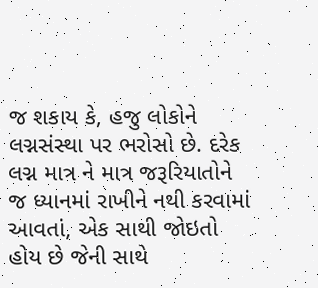જ શકાય કે, હજુ લોકોને લગ્નસંસ્થા પર ભરોસો છે. દરેક લગ્ન માત્ર ને માત્ર જરૂરિયાતોને જ ધ્યાનમાં રાખીને નથી કરવામાં આવતાં, એક સાથી જોઇતો હોય છે જેની સાથે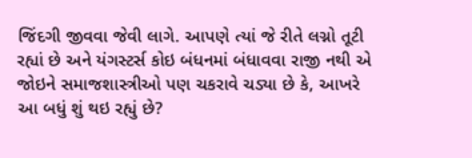જિંદગી જીવવા જેવી લાગે. આપણે ત્યાં જે રીતે લગ્નો તૂટી રહ્યાં છે અને યંગસ્ટર્સ કોઇ બંધનમાં બંધાવવા રાજી નથી એ જોઇને સમાજશાસ્ત્રીઓ પણ ચકરાવે ચડ્યા છે કે, આખરે આ બધું શું થઇ રહ્યું છે?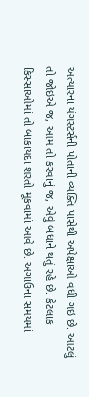અત્યારના યંગસ્ટર્સની પોતાની વ્યક્તિ પાસેથી અપેક્ષાઓ વધી ગઇ છે. આટલું તો જોઇએ જ, આમ તો કરવાનું જ, એવું બધાને થતું રહે છે. કેટલાક કિસ્સાઓમાં તો બાકાયદા શરતો મૂકવામાં આવે છે. અગાઉના સમયમાં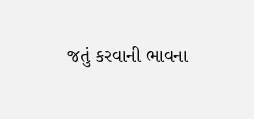જતું કરવાની ભાવના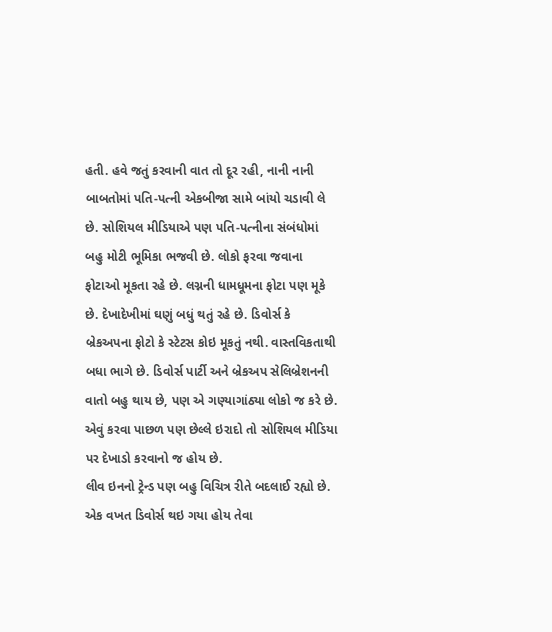હતી. હવે જતું કરવાની વાત તો દૂર રહી, નાની નાની બાબતોમાં પતિ-પત્ની એકબીજા સામે બાંયો ચડાવી લે છે. સોશિયલ મીડિયાએ પણ પતિ-પત્નીના સંબંધોમાં બહુ મોટી ભૂમિકા ભજવી છે. લોકો ફરવા જવાના ફોટાઓ મૂકતા રહે છે. લગ્નની ધામધૂમના ફોટા પણ મૂકે છે. દેખાદેખીમાં ઘણું બધું થતું રહે છે. ડિવોર્સ કે બ્રેકઅપના ફોટો કે સ્ટેટસ કોઇ મૂકતું નથી. વાસ્તવિકતાથી બધા ભાગે છે. ડિવોર્સ પાર્ટી અને બ્રેકઅપ સેલિબ્રેશનની વાતો બહુ થાય છે, પણ એ ગણ્યાગાંઠ્યા લોકો જ કરે છે. એવું કરવા પાછળ પણ છેલ્લે ઇરાદો તો સોશિયલ મીડિયા પર દેખાડો કરવાનો જ હોય છે.
લીવ ઇનનો ટ્રેન્ડ પણ બહુ વિચિત્ર રીતે બદલાઈ રહ્યો છે. એક વખત ડિવોર્સ થઇ ગયા હોય તેવા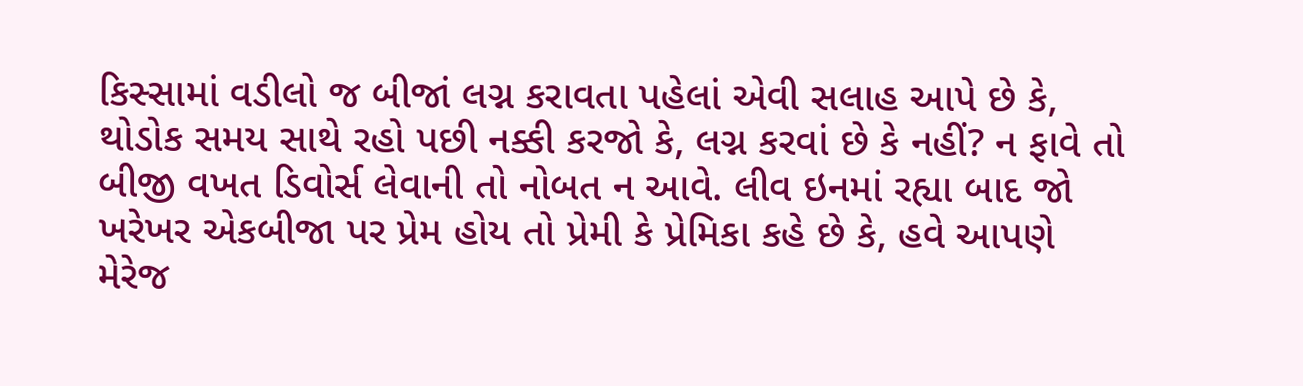કિસ્સામાં વડીલો જ બીજાં લગ્ન કરાવતા પહેલાં એવી સલાહ આપે છે કે, થોડોક સમય સાથે રહો પછી નક્કી કરજો કે, લગ્ન કરવાં છે કે નહીં? ન ફાવે તો બીજી વખત ડિવોર્સ લેવાની તો નોબત ન આવે. લીવ ઇનમાં રહ્યા બાદ જો ખરેખર એકબીજા પર પ્રેમ હોય તો પ્રેમી કે પ્રેમિકા કહે છે કે, હવે આપણે મેરેજ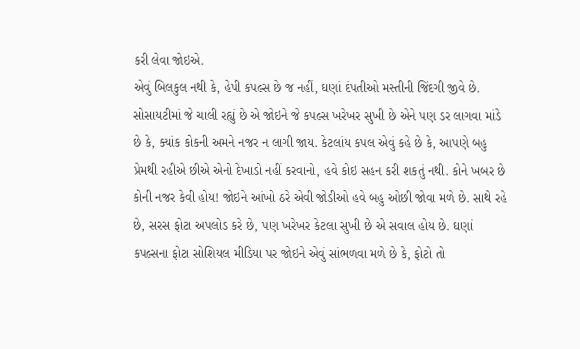કરી લેવા જોઇએ.
એવું બિલકુલ નથી કે, હેપી કપલ્સ છે જ નહીં, ઘણાં દંપતીઓ મસ્તીની જિંદગી જીવે છે. સોસાયટીમાં જે ચાલી રહ્યું છે એ જોઇને જે કપલ્સ ખરેખર સુખી છે એને પણ ડર લાગવા માંડે છે કે, ક્યાંક કોકની અમને નજર ન લાગી જાય. કેટલાંય કપલ એવું કહે છે કે, આપણે બહુ પ્રેમથી રહીએ છીએ એનો દેખાડો નહીં કરવાનો, હવે કોઇ સહન કરી શકતું નથી. કોને ખબર છે કોની નજર કેવી હોય! જોઇને આંખો ઠરે એવી જોડીઓ હવે બહુ ઓછી જોવા મળે છે. સાથે રહે છે, સરસ ફોટા અપલોડ કરે છે, પણ ખરેખર કેટલા સુખી છે એ સવાલ હોય છે. ઘણાં કપલ્સના ફોટા સોશિયલ મીડિયા પર જોઇને એવું સાંભળવા મળે છે કે, ફોટો તો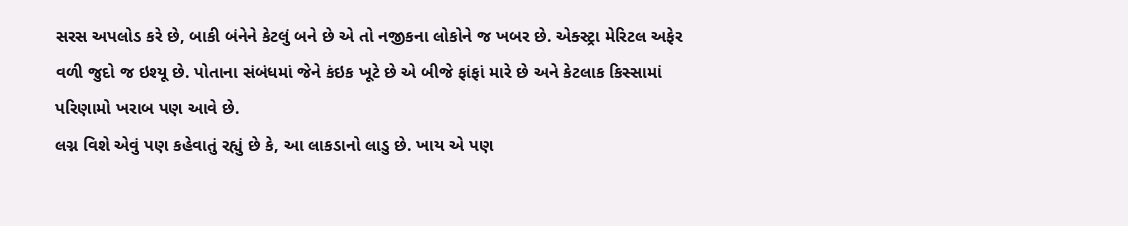સરસ અપલોડ કરે છે, બાકી બંનેને કેટલું બને છે એ તો નજીકના લોકોને જ ખબર છે. એક્સ્ટ્રા મેરિટલ અફેર વળી જુદો જ ઇશ્યૂ છે. પોતાના સંબંધમાં જેને કંઇક ખૂટે છે એ બીજે ફાંફાં મારે છે અને કેટલાક કિસ્સામાં પરિણામો ખરાબ પણ આવે છે.
લગ્ન વિશે એવું પણ કહેવાતું રહ્યું છે કે, આ લાકડાનો લાડુ છે. ખાય એ પણ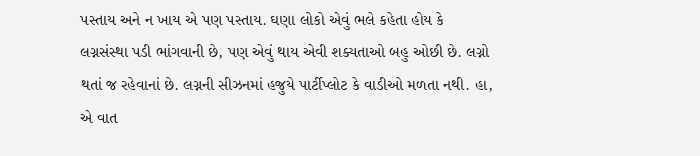પસ્તાય અને ન ખાય એ પણ પસ્તાય. ઘણા લોકો એવું ભલે કહેતા હોય કે લગ્નસંસ્થા પડી ભાંગવાની છે, પણ એવું થાય એવી શક્યતાઓ બહુ ઓછી છે. લગ્નો થતાં જ રહેવાનાં છે. લગ્નની સીઝનમાં હજુયે પાર્ટીપ્લોટ કે વાડીઓ મળતા નથી. હા, એ વાત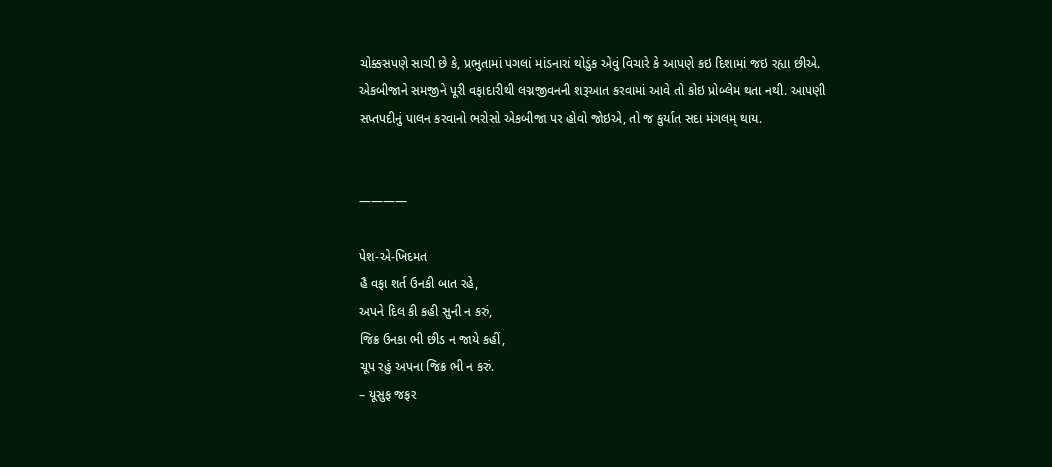ચોક્કસપણે સાચી છે કે, પ્રભુતામાં પગલાં માંડનારાં થોડુંક એવું વિચારે કે આપણે કઇ દિશામાં જઇ રહ્યા છીએ. એકબીજાને સમજીને પૂરી વફાદારીથી લગ્નજીવનની શરૂઆત કરવામાં આવે તો કોઇ પ્રોબ્લેમ થતા નથી. આપણી સપ્તપદીનું પાલન કરવાનો ભરોસો એકબીજા પર હોવો જોઇએ, તો જ કુર્યાત સદા મંગલમ્ થાય.


————

પેશ-એ-ખિદમત
હૈ વફા શર્ત ઉનકી બાત રહે,
અપને દિલ કી કહી સુની ન કરું,
જિક્ર ઉનકા ભી છીડ ન જાયે કહીં,
ચૂપ રહું અપના જિક્ર ભી ન કરું.
– યૂસુફ જફર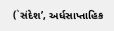(`સંદેશ’, અર્ધસાપ્તાહિક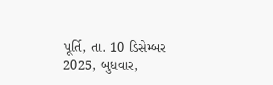પૂર્તિ, તા. 10 ડિસેમ્બર 2025, બુધવાર,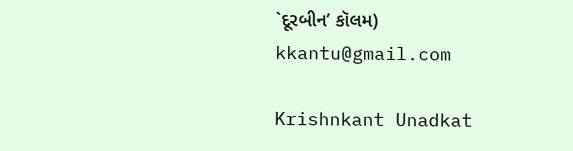`દૂરબીન’ કૉલમ)
kkantu@gmail.com

Krishnkant Unadkat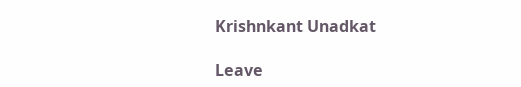Krishnkant Unadkat

Leave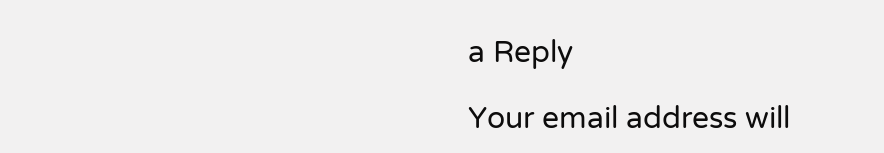a Reply

Your email address will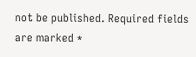not be published. Required fields are marked *